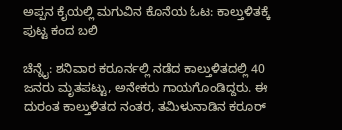ಅಪ್ಪನ ಕೈಯಲ್ಲಿ ಮಗುವಿನ ಕೊನೆಯ ಓಟ: ಕಾಲ್ತುಳಿತಕ್ಕೆ ಪುಟ್ಟ ಕಂದ ಬಲಿ

ಚೆನ್ನೈ: ಶನಿವಾರ ಕರೂರ್ನಲ್ಲಿ ನಡೆದ ಕಾಲ್ತುಳಿತದಲ್ಲಿ 40 ಜನರು ಮೃತಪಟ್ಟು, ಅನೇಕರು ಗಾಯಗೊಂಡಿದ್ದರು. ಈ ದುರಂತ ಕಾಲ್ತುಳಿತದ ನಂತರ, ತಮಿಳುನಾಡಿನ ಕರೂರ್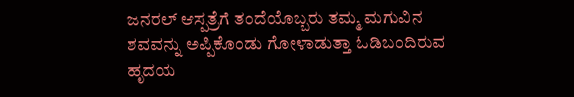ಜನರಲ್ ಆಸ್ಪತ್ರೆಗೆ ತಂದೆಯೊಬ್ಬರು ತಮ್ಮ ಮಗುವಿನ ಶವವನ್ನು ಅಪ್ಪಿಕೊಂಡು ಗೋಳಾಡುತ್ತಾ ಓಡಿಬಂದಿರುವ ಹೃದಯ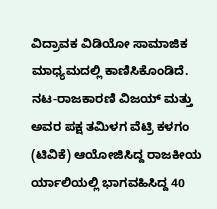ವಿದ್ರಾವಕ ವಿಡಿಯೋ ಸಾಮಾಜಿಕ ಮಾಧ್ಯಮದಲ್ಲಿ ಕಾಣಿಸಿಕೊಂಡಿದೆ. ನಟ-ರಾಜಕಾರಣಿ ವಿಜಯ್ ಮತ್ತು ಅವರ ಪಕ್ಷ ತಮಿಳಗ ವೆಟ್ರಿ ಕಳಗಂ (ಟಿವಿಕೆ) ಆಯೋಜಿಸಿದ್ದ ರಾಜಕೀಯ ರ್ಯಾಲಿಯಲ್ಲಿ ಭಾಗವಹಿಸಿದ್ದ 40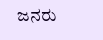ಜನರು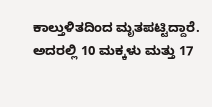ಕಾಲ್ತುಳಿತದಿಂದ ಮೃತಪಟ್ಟಿದ್ದಾರೆ. ಅದರಲ್ಲಿ 10 ಮಕ್ಕಳು ಮತ್ತು 17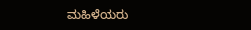ಮಹಿಳೆಯರು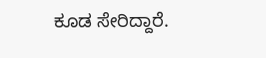ಕೂಡ ಸೇರಿದ್ದಾರೆ.